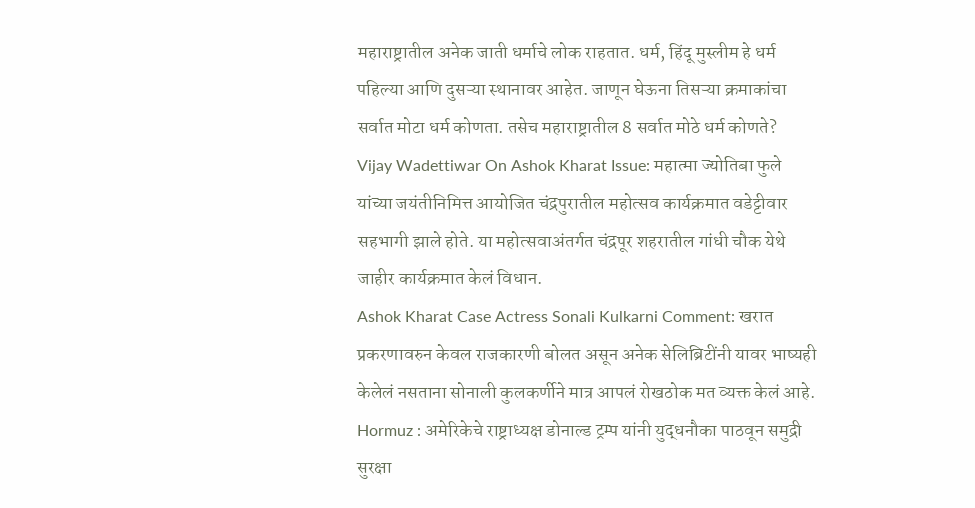महाराष्ट्रातील अनेक जाती धर्माचे लोक राहतात. धर्म, हिंदू मुस्लीम हे धर्म पहिल्या आणि दुसऱ्या स्थानावर आहेत. जाणून घेऊना तिसऱ्या क्रमाकांचा सर्वात मोटा धर्म कोणता. तसेच महाराष्ट्रातील 8 सर्वात मोठे धर्म कोणते?
Vijay Wadettiwar On Ashok Kharat Issue: महात्मा ज्योतिबा फुले यांच्या जयंतीनिमित्त आयोजित चंद्रपुरातील महोत्सव कार्यक्रमात वडेट्टीवार सहभागी झाले होते. या महोत्सवाअंतर्गत चंद्रपूर शहरातील गांधी चौक येथे जाहीर कार्यक्रमात केलं विधान.
Ashok Kharat Case Actress Sonali Kulkarni Comment: खरात प्रकरणावरुन केवल राजकारणी बोलत असून अनेक सेलिब्रिटींनी यावर भाष्यही केलेलं नसताना सोनाली कुलकर्णीने मात्र आपलं रोखठोक मत व्यक्त केलं आहे.
Hormuz : अमेरिकेचे राष्ट्राध्यक्ष डोनाल्ड ट्रम्प यांनी युद्धनौका पाठवून समुद्री सुरक्षा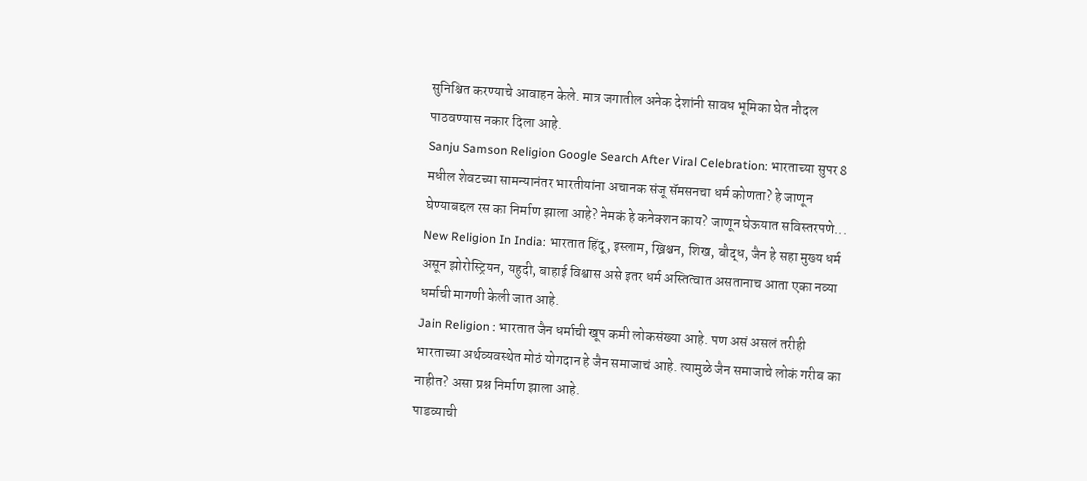सुनिश्चित करण्याचे आवाहन केले. मात्र जगातील अनेक देशांनी सावध भूमिका घेत नौदल पाठवण्यास नकार दिला आहे.
Sanju Samson Religion Google Search After Viral Celebration: भारताच्या सुपर 8 मधील शेवटच्या सामन्यानंतर भारतीयांना अचानक संजू सॅमसनचा धर्म कोणता? हे जाणून घेण्याबद्दल रस का निर्माण झाला आहे? नेमकं हे कनेक्शन काय? जाणून घेऊयात सविस्तरपणे...
New Religion In India: भारतात हिंदू, इस्लाम, ख्रिश्चन, शिख, बौद्ध, जैन हे सहा मुख्य धर्म असून झोरोस्ट्रियन, यहुदी, बाहाई विश्वास असे इतर धर्म अस्तित्वात असतानाच आता एका नव्या धर्माची मागणी केली जात आहे.
Jain Religion : भारतात जैन धर्माची खूप कमी लोकसंख्या आहे. पण असं असलं तरीही भारताच्या अर्थव्यवस्थेत मोठं योगदान हे जैन समाजाचं आहे. त्यामुळे जैन समाजाचे लोकं गरीब का नाहीत? असा प्रश्न निर्माण झाला आहे.
पाडव्याची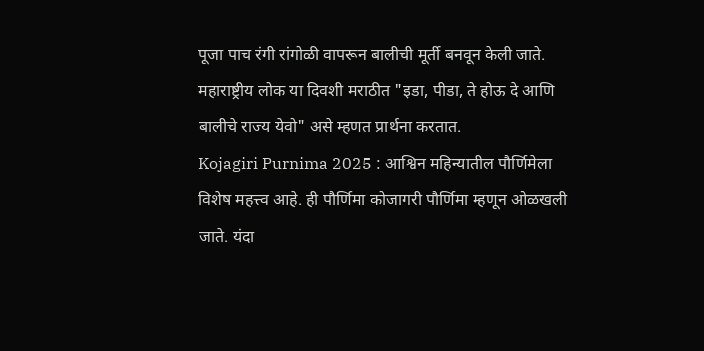पूजा पाच रंगी रांगोळी वापरून बालीची मूर्ती बनवून केली जाते. महाराष्ट्रीय लोक या दिवशी मराठीत "इडा, पीडा, ते होऊ दे आणि बालीचे राज्य येवो" असे म्हणत प्रार्थना करतात.
Kojagiri Purnima 2025 : आश्विन महिन्यातील पौर्णिमेला विशेष महत्त्व आहे. ही पौर्णिमा कोजागरी पौर्णिमा म्हणून ओळखली जाते. यंदा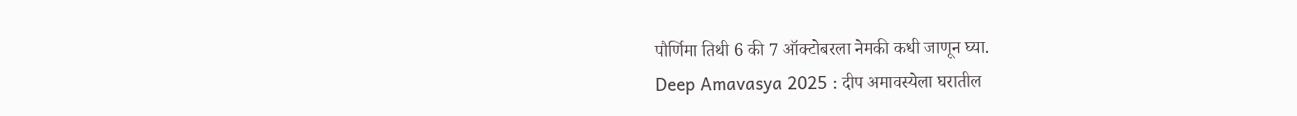पौर्णिमा तिथी 6 की 7 ऑक्टोबरला नेमकी कधी जाणून घ्या.
Deep Amavasya 2025 : दीप अमावस्येला घरातील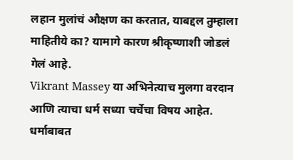लहान मुलांचं औक्षण का करतात, याबद्दल तुम्हाला माहितीये का? यामागे कारण श्रीकृष्णाशी जोडलं गेलं आहे.
Vikrant Massey या अभिनेत्याच मुलगा वरदान आणि त्याचा धर्म सध्या चर्चेचा विषय आहेत. धर्माबाबत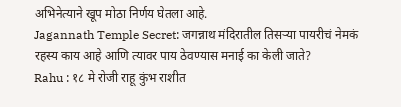अभिनेत्याने खूप मोठा निर्णय घेतला आहे.
Jagannath Temple Secret: जगन्नाथ मंदिरातील तिसऱ्या पायरीचं नेमकं रहस्य काय आहे आणि त्यावर पाय ठेवण्यास मनाई का केली जाते?
Rahu : १८ मे रोजी राहू कुंभ राशीत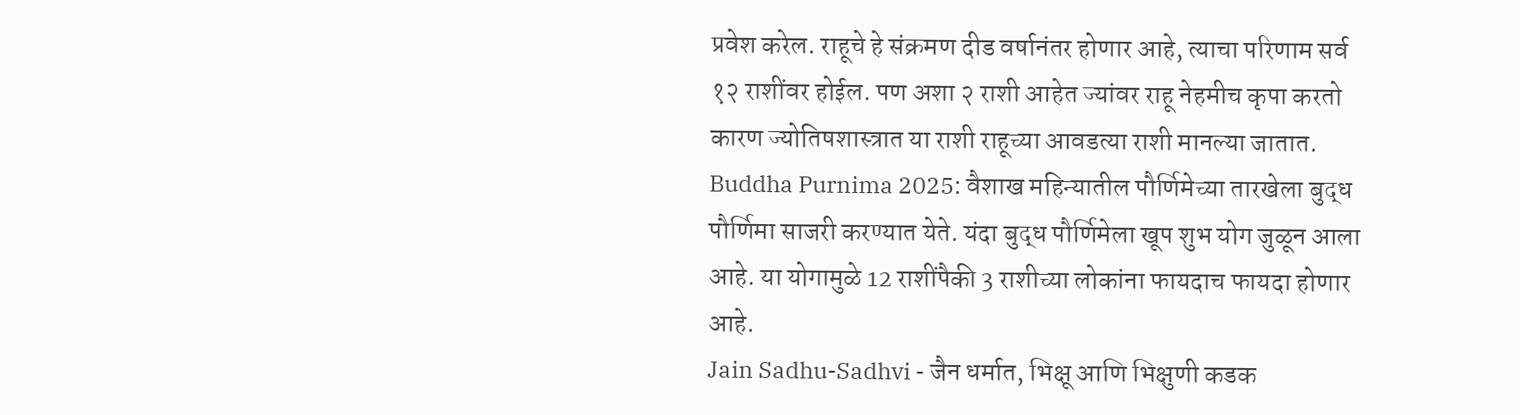प्रवेश करेल. राहूचे हे संक्रमण दीड वर्षानंतर होणार आहे, त्याचा परिणाम सर्व १२ राशींवर होईल. पण अशा २ राशी आहेत ज्यांवर राहू नेहमीच कृपा करतो कारण ज्योतिषशास्त्रात या राशी राहूच्या आवडत्या राशी मानल्या जातात.
Buddha Purnima 2025: वैशाख महिन्यातील पौर्णिमेच्या तारखेला बुद्ध पौर्णिमा साजरी करण्यात येते. यंदा बुद्ध पौर्णिमेला खूप शुभ योग जुळून आला आहे. या योगामुळे 12 राशींपैकी 3 राशीच्या लोकांना फायदाच फायदा होणार आहे.
Jain Sadhu-Sadhvi - जैन धर्मात, भिक्षू आणि भिक्षुणी कडक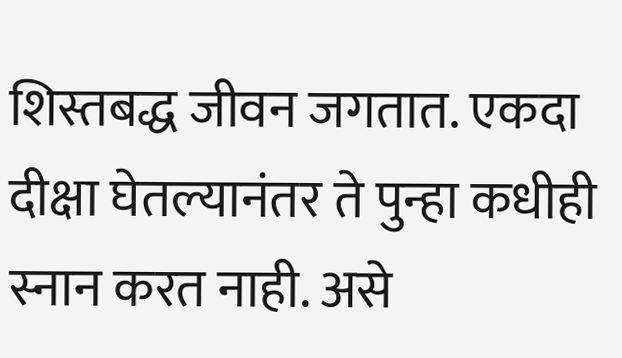शिस्तबद्ध जीवन जगतात. एकदा दीक्षा घेतल्यानंतर ते पुन्हा कधीही स्नान करत नाही. असे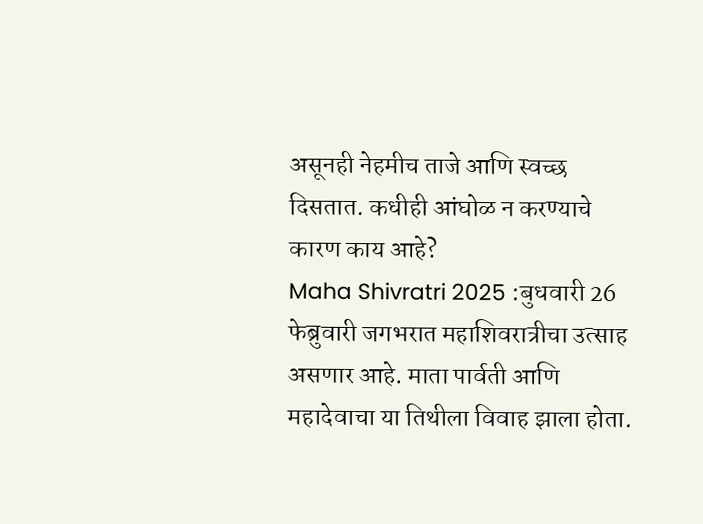असूनही नेहमीच ताजे आणि स्वच्छ दिसतात. कधीही आंघोळ न करण्याचे कारण काय आहे?
Maha Shivratri 2025 :बुधवारी 26 फेब्रुवारी जगभरात महाशिवरात्रीचा उत्साह असणार आहे. माता पार्वती आणि महादेवाचा या तिथीला विवाह झाला होता.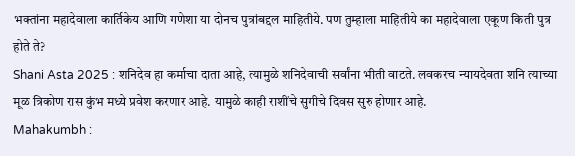भक्तांना महादेवाला कार्तिकेय आणि गणेशा या दोनच पुत्रांबद्दल माहितीये. पण तुम्हाला माहितीये का महादेवाला एकूण किती पुत्र होते ते?
Shani Asta 2025 : शनिदेव हा कर्माचा दाता आहे, त्यामुळे शनिदेवाची सर्वांना भीती वाटते. लवकरच न्यायदेवता शनि त्याच्या मूळ त्रिकोण रास कुंभ मध्ये प्रवेश करणार आहे. यामुळे काही राशींचे सुगीचे दिवस सुरु होणार आहे.
Mahakumbh :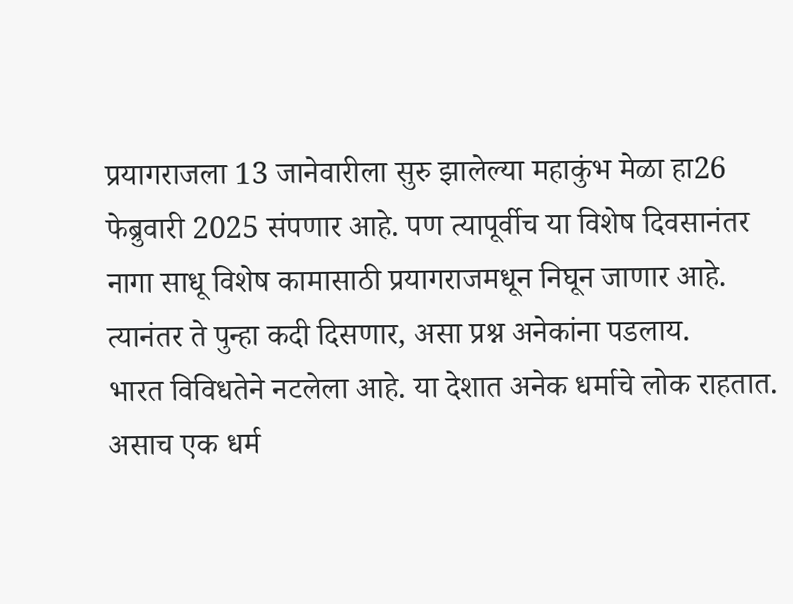प्रयागराजला 13 जानेवारीला सुरु झालेल्या महाकुंभ मेळा हा26 फेब्रुवारी 2025 संपणार आहे. पण त्यापूर्वीच या विशेष दिवसानंतर नागा साधू विशेष कामासाठी प्रयागराजमधून निघून जाणार आहे. त्यानंतर ते पुन्हा कदी दिसणार, असा प्रश्न अनेकांना पडलाय.
भारत विविधतेने नटलेला आहे. या देशात अनेक धर्माचे लोक राहतात. असाच एक धर्म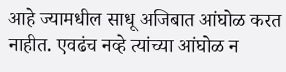आहे ज्यामधील साधू अजिबात आंघोळ करत नाहीत. एवढंच नव्हे त्यांच्या आंघोळ न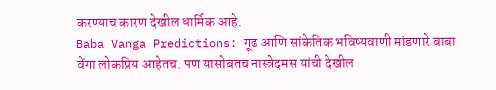करण्याच कारण देखील धार्मिक आहे.
Baba Vanga Predictions: गूढ आणि सांकेतिक भविष्यवाणी मांडणारे बाबा वेंगा लोकप्रिय आहेतच. पण यासोबतच नास्त्रेदमस यांची देखील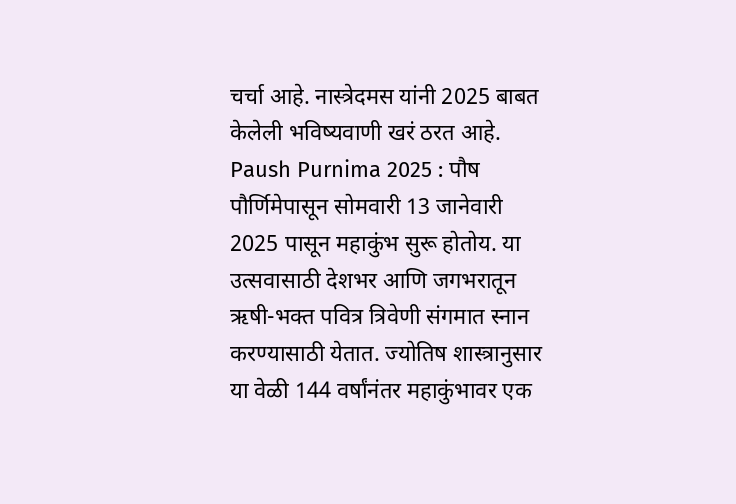चर्चा आहे. नास्त्रेदमस यांनी 2025 बाबत केलेली भविष्यवाणी खरं ठरत आहे.
Paush Purnima 2025 : पौष पौर्णिमेपासून सोमवारी 13 जानेवारी 2025 पासून महाकुंभ सुरू होतोय. या उत्सवासाठी देशभर आणि जगभरातून ऋषी-भक्त पवित्र त्रिवेणी संगमात स्नान करण्यासाठी येतात. ज्योतिष शास्त्रानुसार या वेळी 144 वर्षांनंतर महाकुंभावर एक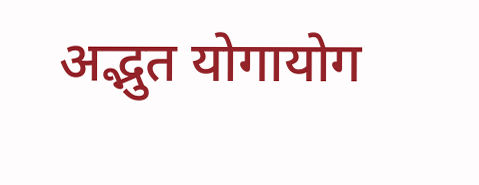अद्भुत योगायोग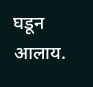घडून आलाय.